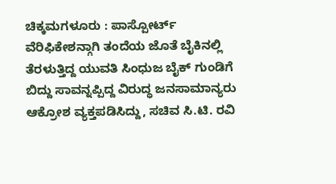ಚಿಕ್ಕಮಗಳೂರು : ಪಾಸ್ಪೋರ್ಟ್ ವೆರಿಫಿಕೇಶನ್ಗಾಗಿ ತಂದೆಯ ಜೊತೆ ಬೈಕಿನಲ್ಲಿ ತೆರಳುತ್ತಿದ್ದ ಯುವತಿ ಸಿಂಧುಜ ಬೈಕ್ ಗುಂಡಿಗೆ ಬಿದ್ದು ಸಾವನ್ನಪ್ಪಿದ್ದ ವಿರುದ್ಧ ಜನಸಾಮಾನ್ಯರು ಆಕ್ರೋಶ ವ್ಯಕ್ತಪಡಿಸಿದ್ದು, ಸಚಿವ ಸಿ.ಟಿ. ರವಿ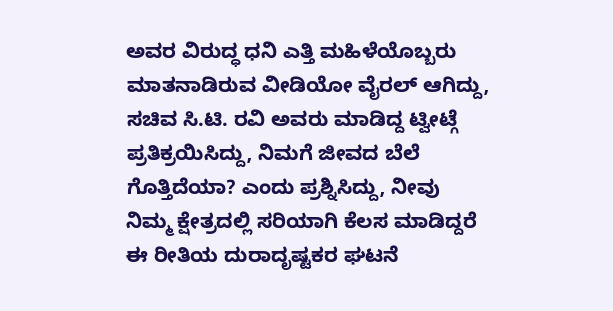ಅವರ ವಿರುದ್ಧ ಧನಿ ಎತ್ತಿ ಮಹಿಳೆಯೊಬ್ಬರು ಮಾತನಾಡಿರುವ ವೀಡಿಯೋ ವೈರಲ್ ಆಗಿದ್ದು, ಸಚಿವ ಸಿ.ಟಿ. ರವಿ ಅವರು ಮಾಡಿದ್ದ ಟ್ವೀಟ್ಗೆ ಪ್ರತಿಕ್ರಯಿಸಿದ್ದು, ನಿಮಗೆ ಜೀವದ ಬೆಲೆ ಗೊತ್ತಿದೆಯಾ? ಎಂದು ಪ್ರಶ್ನಿಸಿದ್ದು, ನೀವು ನಿಮ್ಮ ಕ್ಷೇತ್ರದಲ್ಲಿ ಸರಿಯಾಗಿ ಕೆಲಸ ಮಾಡಿದ್ದರೆ ಈ ರೀತಿಯ ದುರಾದೃಷ್ಟಕರ ಘಟನೆ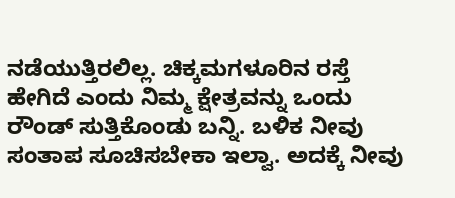ನಡೆಯುತ್ತಿರಲಿಲ್ಲ. ಚಿಕ್ಕಮಗಳೂರಿನ ರಸ್ತೆ ಹೇಗಿದೆ ಎಂದು ನಿಮ್ಮ ಕ್ಷೇತ್ರವನ್ನು ಒಂದು ರೌಂಡ್ ಸುತ್ತಿಕೊಂಡು ಬನ್ನಿ. ಬಳಿಕ ನೀವು ಸಂತಾಪ ಸೂಚಿಸಬೇಕಾ ಇಲ್ವಾ. ಅದಕ್ಕೆ ನೀವು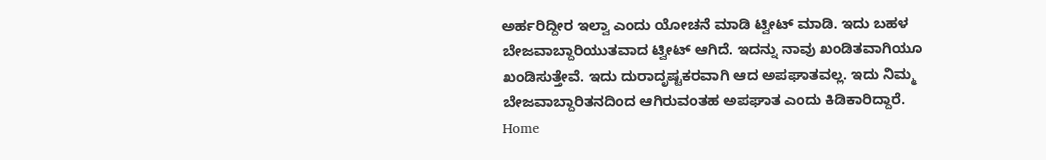ಅರ್ಹರಿದ್ದೀರ ಇಲ್ವಾ ಎಂದು ಯೋಚನೆ ಮಾಡಿ ಟ್ವೀಟ್ ಮಾಡಿ. ಇದು ಬಹಳ ಬೇಜವಾಬ್ದಾರಿಯುತವಾದ ಟ್ವೀಟ್ ಆಗಿದೆ. ಇದನ್ನು ನಾವು ಖಂಡಿತವಾಗಿಯೂ ಖಂಡಿಸುತ್ತೇವೆ. ಇದು ದುರಾದೃಷ್ಟಕರವಾಗಿ ಆದ ಅಪಘಾತವಲ್ಲ. ಇದು ನಿಮ್ಮ ಬೇಜವಾಬ್ದಾರಿತನದಿಂದ ಆಗಿರುವಂತಹ ಅಪಘಾತ ಎಂದು ಕಿಡಿಕಾರಿದ್ದಾರೆ.
Home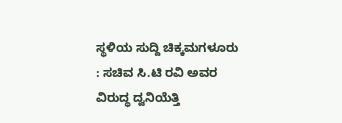ಸ್ಥಳಿಯ ಸುದ್ದಿ ಚಿಕ್ಕಮಗಳೂರು : ಸಚಿವ ಸಿ.ಟಿ ರವಿ ಅವರ ವಿರುದ್ಧ ದ್ವನಿಯೆತ್ತಿ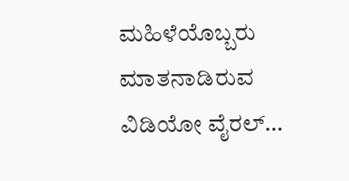ಮಹಿಳೆಯೊಬ್ಬರು ಮಾತನಾಡಿರುವ ವಿಡಿಯೋ ವೈರಲ್…